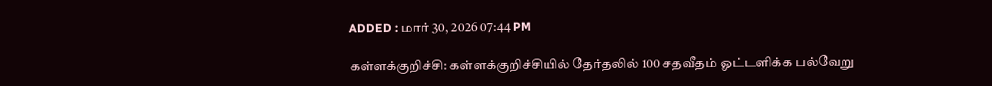ADDED : மார் 30, 2026 07:44 PM

கள்ளக்குறிச்சி: கள்ளக்குறிச்சியில் தேர்தலில் 100 சதவீதம் ஓட்டளிக்க பல்வேறு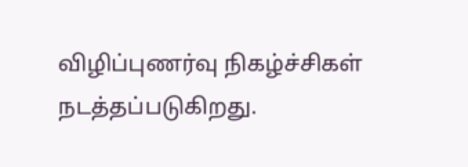விழிப்புணர்வு நிகழ்ச்சிகள் நடத்தப்படுகிறது.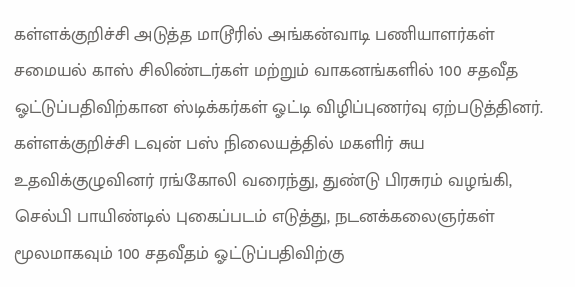கள்ளக்குறிச்சி அடுத்த மாடூரில் அங்கன்வாடி பணியாளர்கள் சமையல் காஸ் சிலிண்டர்கள் மற்றும் வாகனங்களில் 100 சதவீத ஓட்டுப்பதிவிற்கான ஸ்டிக்கர்கள் ஓட்டி விழிப்புணர்வு ஏற்படுத்தினர்.
கள்ளக்குறிச்சி டவுன் பஸ் நிலையத்தில் மகளிர் சுய உதவிக்குழுவினர் ரங்கோலி வரைந்து, துண்டு பிரசுரம் வழங்கி, செல்பி பாயிண்டில் புகைப்படம் எடுத்து, நடனக்கலைஞர்கள் மூலமாகவும் 100 சதவீதம் ஓட்டுப்பதிவிற்கு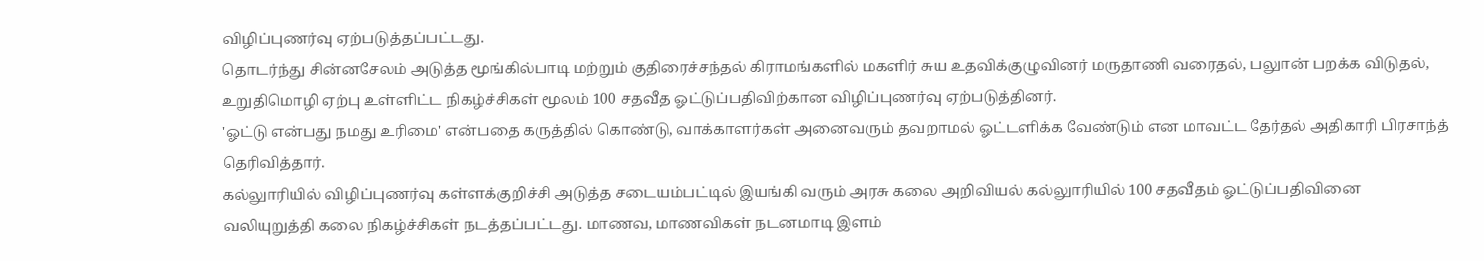விழிப்புணர்வு ஏற்படுத்தப்பட்டது.
தொடர்ந்து சின்னசேலம் அடுத்த மூங்கில்பாடி மற்றும் குதிரைச்சந்தல் கிராமங்களில் மகளிர் சுய உதவிக்குழுவினர் மருதாணி வரைதல், பலுான் பறக்க விடுதல், உறுதிமொழி ஏற்பு உள்ளிட்ட நிகழ்ச்சிகள் மூலம் 100 சதவீத ஓட்டுப்பதிவிற்கான விழிப்புணர்வு ஏற்படுத்தினர்.
'ஓட்டு என்பது நமது உரிமை' என்பதை கருத்தில் கொண்டு, வாக்காளர்கள் அனைவரும் தவறாமல் ஓட்டளிக்க வேண்டும் என மாவட்ட தேர்தல் அதிகாரி பிரசாந்த் தெரிவித்தார்.
கல்லுாரியில் விழிப்புணர்வு கள்ளக்குறிச்சி அடுத்த சடையம்பட்டில் இயங்கி வரும் அரசு கலை அறிவியல் கல்லுாரியில் 100 சதவீதம் ஓட்டுப்பதிவினை வலியுறுத்தி கலை நிகழ்ச்சிகள் நடத்தப்பட்டது. மாணவ, மாணவிகள் நடனமாடி இளம்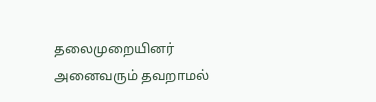தலைமுறையினர் அனைவரும் தவறாமல்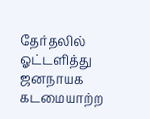தேர்தலில் ஓட்டளித்து ஜனநாயக கடமையாற்ற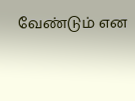வேண்டும் என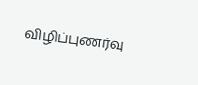விழிப்புணர்வு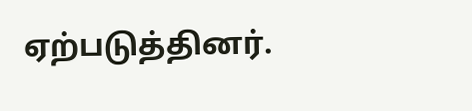ஏற்படுத்தினர்.